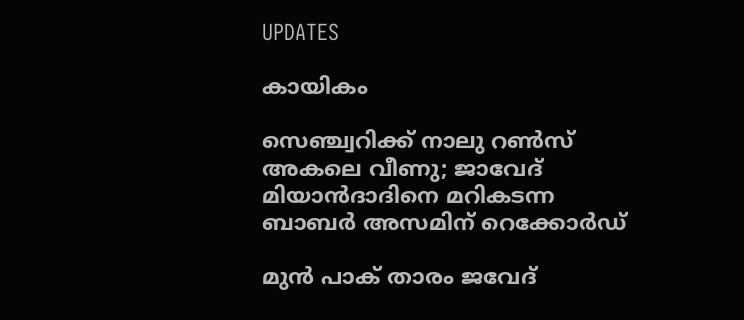UPDATES

കായികം

സെഞ്ച്വറിക്ക് നാലു റണ്‍സ് അകലെ വീണു; ജാവേദ് മിയാന്‍ദാദിനെ മറികടന്ന ബാബര്‍ അസമിന് റെക്കോര്‍ഡ്

മുന്‍ പാക് താരം ജവേദ്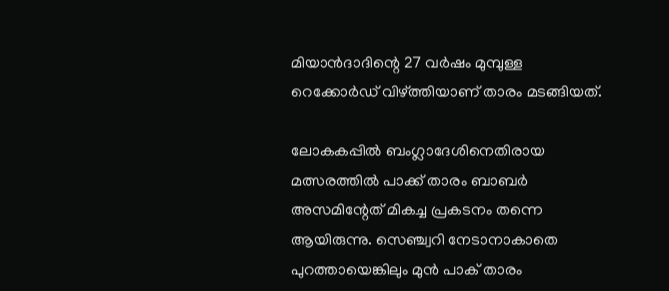മിയാന്‍ദാദിന്റെ 27 വര്‍ഷം മുമ്പുള്ള റെക്കോര്‍ഡ് വിഴ്ത്തിയാണ് താരം മടങ്ങിയത്.

ലോകകപ്പില്‍ ബംഗ്ലാദേശിനെതിരായ മത്സരത്തില്‍ പാക്ക് താരം ബാബര്‍ അസമിന്റേത് മികച്ച പ്രകടനം തന്നെ ആയിരുന്നു. സെഞ്ച്വറി നേടാനാകാതെ പുറത്തായെങ്കിലും മുന്‍ പാക് താരം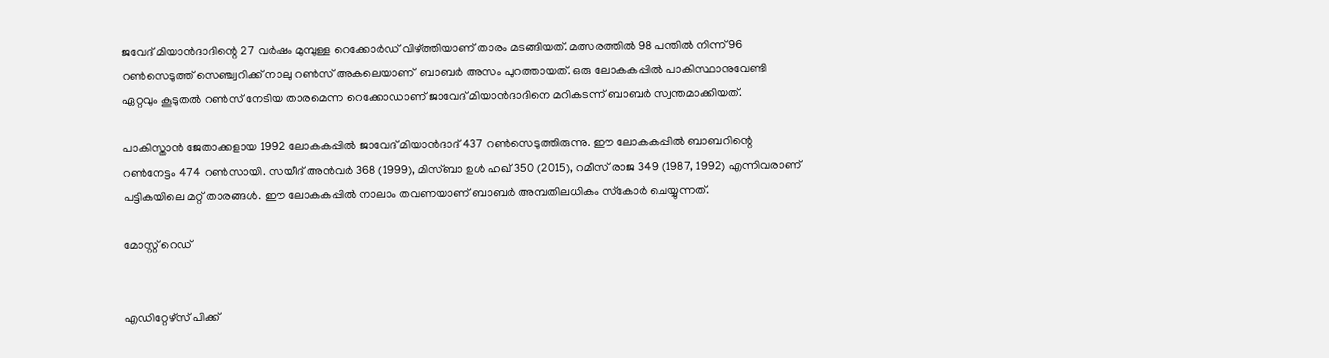ജവേദ് മിയാന്‍ദാദിന്റെ 27 വര്‍ഷം മുമ്പുള്ള റെക്കോര്‍ഡ് വിഴ്ത്തിയാണ് താരം മടങ്ങിയത്. മത്സരത്തില്‍ 98 പന്തില്‍ നിന്ന് 96 റണ്‍സെടുത്ത് സെഞ്ച്വറിക്ക് നാലു റണ്‍സ് അകലെയാണ്  ബാബര്‍ അസം പുറത്തായത്. ഒരു ലോകകപ്പില്‍ പാകിസ്ഥാനുവേണ്ടി ഏറ്റവും കൂടുതല്‍ റണ്‍സ് നേടിയ താരമെന്ന റെക്കോഡാണ് ജാവേദ് മിയാന്‍ദാദിനെ മറികടന്ന് ബാബര്‍ സ്വന്തമാക്കിയത്.

പാകിസ്താന്‍ ജേതാക്കളായ 1992 ലോകകപ്പില്‍ ജാവേദ് മിയാന്‍ദാദ് 437 റണ്‍സെടുത്തിരുന്നു. ഈ ലോകകപ്പില്‍ ബാബറിന്റെ റണ്‍നേട്ടം 474 റണ്‍സായി. സയീദ് അന്‍വര്‍ 368 (1999), മിസ്ബാ ഉള്‍ ഹഖ് 350 (2015), റമീസ് രാജ 349 (1987, 1992) എന്നിവരാണ് പട്ടികയിലെ മറ്റ് താരങ്ങള്‍. ഈ ലോകകപ്പില്‍ നാലാം തവണയാണ് ബാബര്‍ അമ്പതിലധികം സ്‌കോര്‍ ചെയ്യുന്നത്.

മോസ്റ്റ് റെഡ്


എഡിറ്റേഴ്സ് പിക്ക്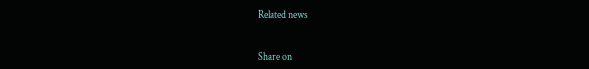Related news


Share on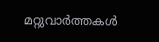മറ്റുവാര്‍ത്തകള്‍